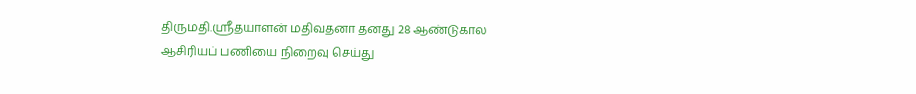திருமதி.ஸ்ரீதயாளன் மதிவதனா தனது 28 ஆண்டுகால ஆசிரியப் பணியை நிறைவு செய்து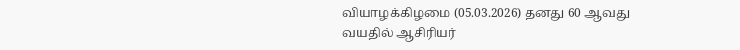வியாழக்கிழமை (05.03.2026) தனது 60 ஆவது வயதில் ஆசிரியர்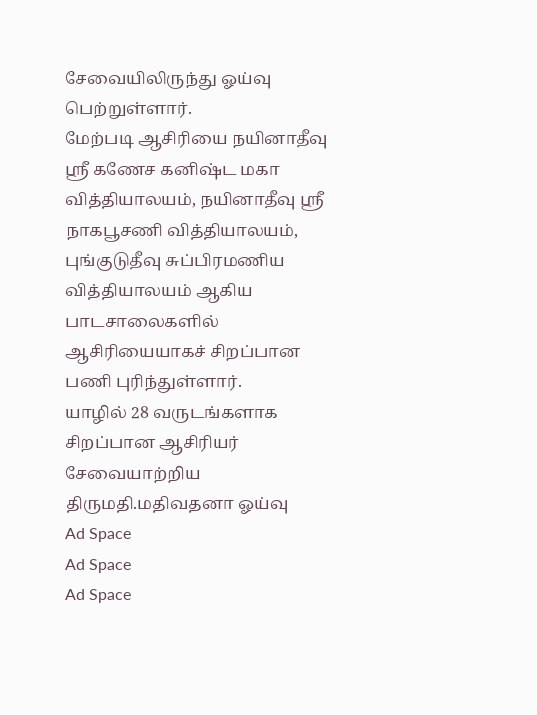சேவையிலிருந்து ஓய்வு பெற்றுள்ளார்.
மேற்படி ஆசிரியை நயினாதீவு ஶ்ரீ கணேச கனிஷ்ட மகா வித்தியாலயம், நயினாதீவு ஸ்ரீ நாகபூசணி வித்தியாலயம், புங்குடுதீவு சுப்பிரமணிய வித்தியாலயம் ஆகிய பாடசாலைகளில் ஆசிரியையாகச் சிறப்பான பணி புரிந்துள்ளார்.
யாழில் 28 வருடங்களாக சிறப்பான ஆசிரியர் சேவையாற்றிய திருமதி.மதிவதனா ஓய்வு
Ad Space
Ad Space
Ad Space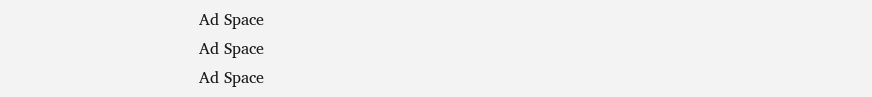Ad Space
Ad Space
Ad Space